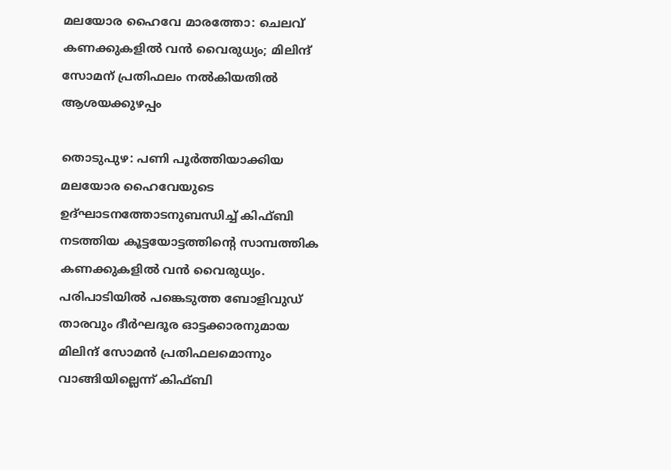മലയോര ഹൈവേ മാരത്തോ: ചെലവ് കണക്കുകളിൽ വൻ വൈരുധ്യം; മിലിന്ദ് സോമന് പ്രതിഫലം നൽകിയതിൽ ആശയക്കുഴപ്പം

തൊടുപുഴ: പണി പൂർത്തിയാക്കിയ മലയോര ഹൈവേയുടെ ഉദ്ഘാടനത്തോടനുബന്ധിച്ച് കിഫ്ബി നടത്തിയ കൂട്ടയോട്ടത്തിന്റെ സാമ്പത്തിക കണക്കുകളിൽ വൻ വൈരുധ്യം. പരിപാടിയിൽ പങ്കെടുത്ത ബോളിവുഡ് താരവും ദീർഘദൂര ഓട്ടക്കാരനുമായ മിലിന്ദ് സോമൻ പ്രതിഫലമൊന്നും വാങ്ങിയില്ലെന്ന് കിഫ്ബി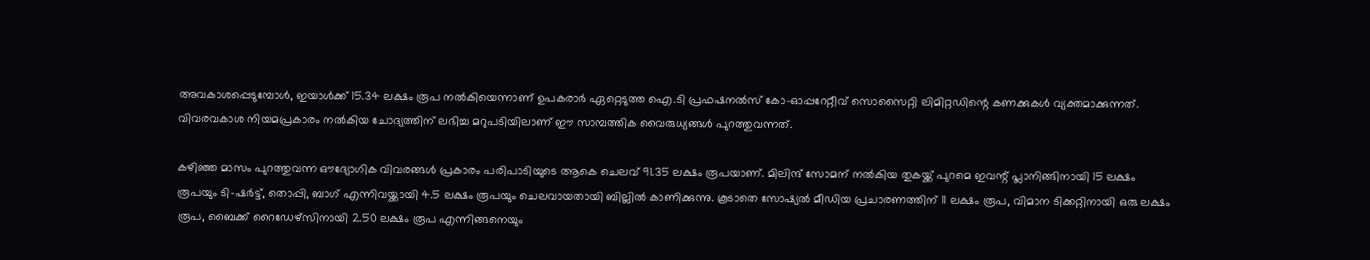അവകാശപ്പെടുമ്പോൾ, ഇയാൾക്ക് 15.34 ലക്ഷം രൂപ നൽകിയെന്നാണ് ഉപകരാർ ഏറ്റെടുത്ത ഐ.ടി പ്രഫഷനൽസ് കോ-ഓപ്പറേറ്റീവ് സൊസൈറ്റി ലിമിറ്റഡിന്റെ കണക്കുകൾ വ്യക്തമാക്കുന്നത്. വിവരവകാശ നിയമപ്രകാരം നൽകിയ ചോദ്യത്തിന് ലഭിച്ച മറുപടിയിലാണ് ഈ സാമ്പത്തിക വൈരുധ്യങ്ങൾ പുറത്തുവന്നത്.

കഴിഞ്ഞ മാസം പുറത്തുവന്ന ഔദ്യോഗിക വിവരങ്ങൾ പ്രകാരം പരിപാടിയുടെ ആകെ ചെലവ് 91.35 ലക്ഷം രൂപയാണ്. മിലിന്ദ് സോമന് നൽകിയ തുകയ്ക്ക് പുറമെ ഇവന്റ് പ്ലാനിങ്ങിനായി 15 ലക്ഷം രൂപയും ടി-ഷർട്ട്, തൊപ്പി, ബാഗ് എന്നിവയ്ക്കായി 4.5 ലക്ഷം രൂപയും ചെലവായതായി ബില്ലിൽ കാണിക്കുന്നു. കൂടാതെ സോഷ്യൽ മീഡിയ പ്രചാരണത്തിന് 11 ലക്ഷം രൂപ, വിമാന ടിക്കറ്റിനായി ഒരു ലക്ഷം രൂപ, ബൈക്ക് റൈഡേഴ്‌സിനായി 2.50 ലക്ഷം രൂപ എന്നിങ്ങനെയും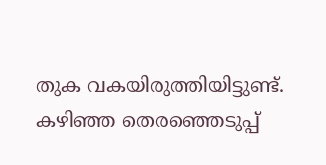തുക വകയിരുത്തിയിട്ടുണ്ട്. കഴിഞ്ഞ തെരഞ്ഞെടുപ്പ്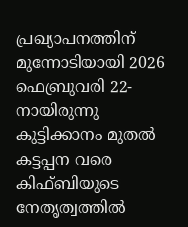പ്രഖ്യാപനത്തിന് മുന്നോടിയായി 2026 ഫെബ്രുവരി 22-നായിരുന്നു കുട്ടിക്കാനം മുതൽ കട്ടപ്പന വരെ കിഫ്ബിയുടെ നേതൃത്വത്തിൽ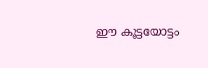ഈ കൂട്ടയോട്ടം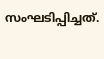സംഘടിപ്പിച്ചത്.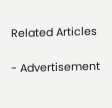Related Articles

- Advertisement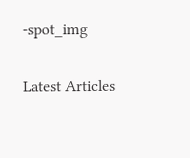-spot_img

Latest Articles